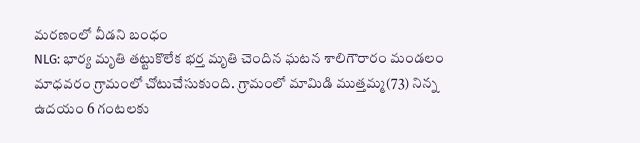మరణంలో వీడని బంధం
NLG: భార్య మృతి తట్టుకొలేక భర్త మృతి చెందిన ఘటన శాలిగౌరారం మండలం మాధవరం గ్రామంలో చోటుచేసుకుంది. గ్రామంలో మామిడి ముత్తమ్మ(73) నిన్న ఉదయం 6 గంటలకు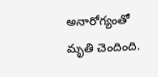అనారోగ్యంతో మృతి చెందింది.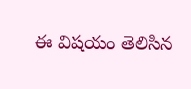ఈ విషయం తెలిసిన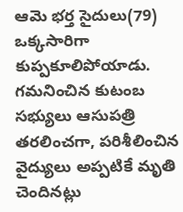ఆమె భర్త సైదులు(79) ఒక్కసారిగా కుప్పకూలిపోయాడు. గమనించిన కుటంబ సభ్యులు ఆసుపత్రి తరలించగా, పరిశీలించిన వైద్యులు అప్పటికే మృతి చెందినట్లు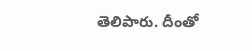తెలిపారు. దీంతో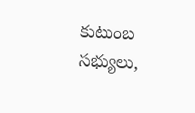కుటుంబ సభ్యులు,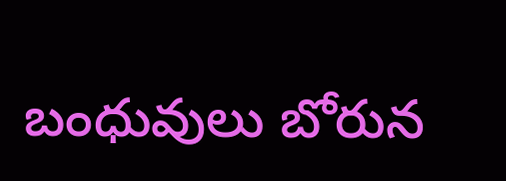బంధువులు బోరున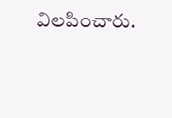విలపించారు.